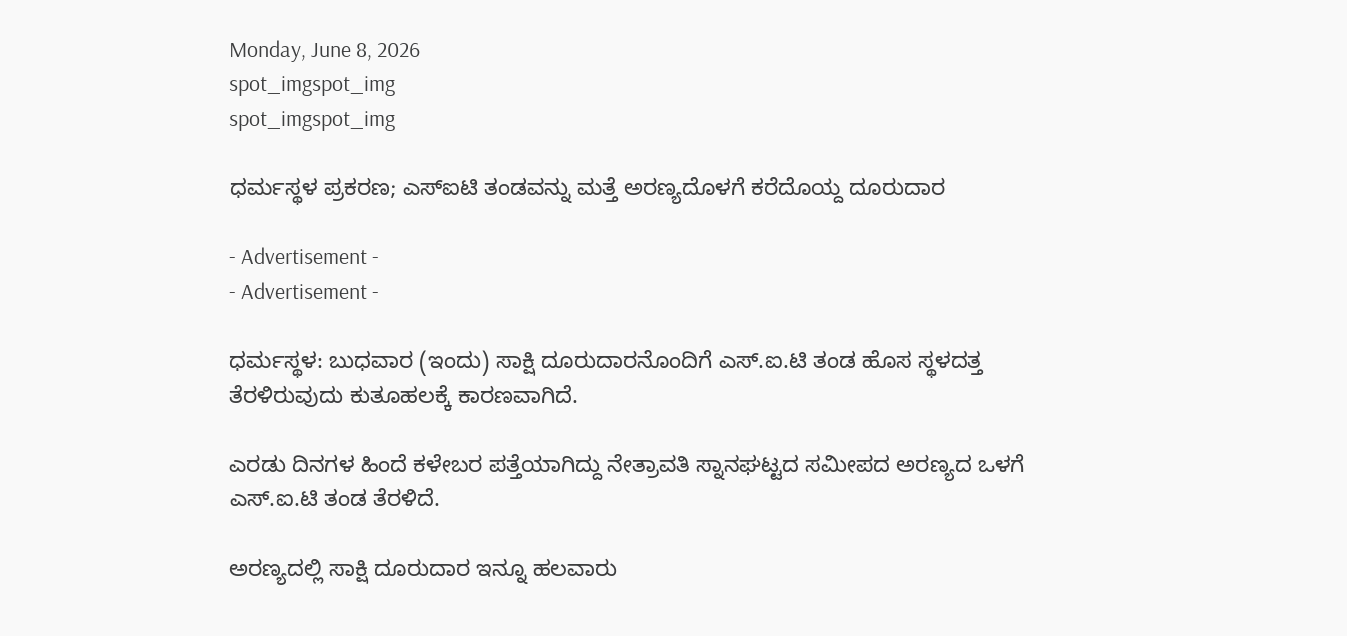Monday, June 8, 2026
spot_imgspot_img
spot_imgspot_img

ಧರ್ಮಸ್ಥಳ ಪ್ರಕರಣ; ಎಸ್ಐಟಿ ತಂಡವನ್ನು ಮತ್ತೆ ಅರಣ್ಯದೊಳಗೆ ಕರೆದೊಯ್ದ ದೂರುದಾರ

- Advertisement -
- Advertisement -

ಧರ್ಮಸ್ಥಳ: ಬುಧವಾರ (ಇಂದು) ಸಾಕ್ಷಿ ದೂರುದಾರನೊಂದಿಗೆ ಎಸ್.ಐ.ಟಿ ತಂಡ ಹೊಸ ಸ್ಥಳದತ್ತ ತೆರಳಿರುವುದು ಕುತೂಹಲಕ್ಕೆ ಕಾರಣವಾಗಿದೆ.

ಎರಡು ದಿನಗಳ ಹಿಂದೆ ಕಳೇಬರ ಪತ್ತೆಯಾಗಿದ್ದು ನೇತ್ರಾವತಿ ಸ್ನಾನಘಟ್ಟದ ಸಮೀಪದ ಅರಣ್ಯದ ಒಳಗೆ ಎಸ್.ಐ.ಟಿ ತಂಡ ತೆರಳಿದೆ.

ಅರಣ್ಯದಲ್ಲಿ ಸಾಕ್ಷಿ ದೂರುದಾರ ಇನ್ನೂ ಹಲವಾರು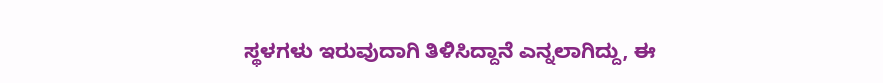ಸ್ಥಳಗಳು ಇರುವುದಾಗಿ ತಿಳಿಸಿದ್ದಾನೆ ಎನ್ನಲಾಗಿದ್ದು, ಈ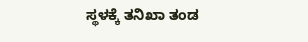ಸ್ಥಳಕ್ಕೆ ತನಿಖಾ ತಂಡ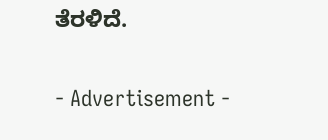ತೆರಳಿದೆ.

- Advertisement -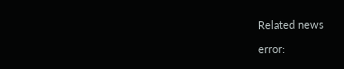Related news

error: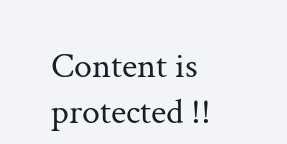Content is protected !!